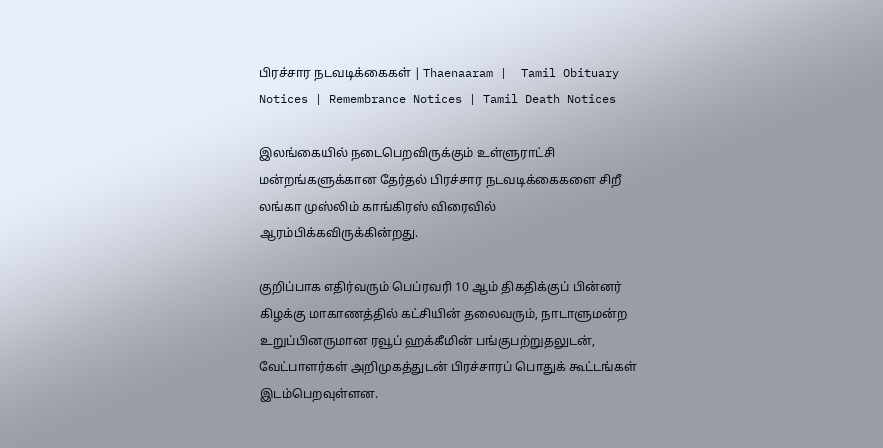பிரச்சார நடவடிக்கைகள் | Thaenaaram |  Tamil Obituary Notices | Remembrance Notices | Tamil Death Notices

இலங்கையில் நடைபெறவிருக்கும் உள்ளுராட்சி மன்றங்களுக்கான தேர்தல் பிரச்சார நடவடிக்கைகளை சிறீ லங்கா முஸ்லிம் காங்கிரஸ் விரைவில் ஆரம்பிக்கவிருக்கின்றது.

குறிப்பாக எதிர்வரும் பெப்ரவரி 10 ஆம் திகதிக்குப் பின்னர் கிழக்கு மாகாணத்தில் கட்சியின் தலைவரும், நாடாளுமன்ற உறுப்பினருமான ரவூப் ஹக்கீமின் பங்குபற்றுதலுடன், வேட்பாளர்கள் அறிமுகத்துடன் பிரச்சாரப் பொதுக் கூட்டங்கள் இடம்பெறவுள்ளன.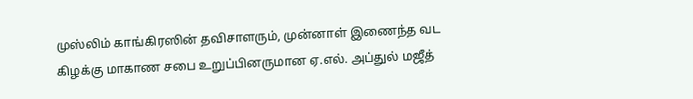முஸ்லிம் காங்கிரஸின் தவிசாளரும், முன்னாள் இணைந்த வட கிழக்கு மாகாண சபை உறுப்பினருமான ஏ.எல். அப்துல் மஜீத்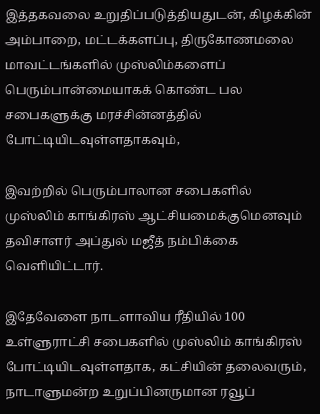இத்தகவலை உறுதிப்படுத்தியதுடன், கிழக்கின் அம்பாறை, மட்டக்களப்பு, திருகோணமலை மாவட்டங்களில் முஸ்லிம்களைப் பெரும்பான்மையாகக் கொண்ட பல சபைகளுக்கு மரச்சின்னத்தில் போட்டியிடவுள்ளதாகவும்,

இவற்றில் பெரும்பாலான சபைகளில் முஸ்லிம் காங்கிரஸ் ஆட்சியமைக்குமெனவும் தவிசாளர் அப்துல் மஜீத் நம்பிக்கை வெளியிட்டார்.

இதேவேளை நாடளாவிய ரீதியில் 100 உள்ளுராட்சி சபைகளில் முஸ்லிம் காங்கிரஸ் போட்டியிடவுள்ளதாக, கட்சியின் தலைவரும், நாடாளுமன்ற உறுப்பினருமான ரவூப்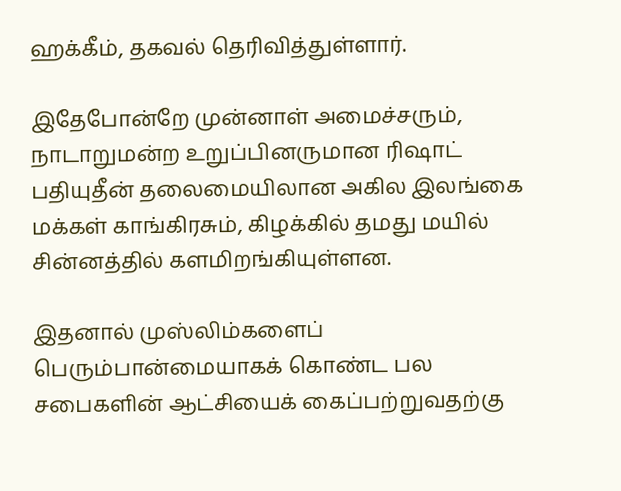ஹக்கீம், தகவல் தெரிவித்துள்ளார்.

இதேபோன்றே முன்னாள் அமைச்சரும், நாடாறுமன்ற உறுப்பினருமான ரிஷாட் பதியுதீன் தலைமையிலான அகில இலங்கை மக்கள் காங்கிரசும், கிழக்கில் தமது மயில் சின்னத்தில் களமிறங்கியுள்ளன.

இதனால் முஸ்லிம்களைப் பெரும்பான்மையாகக் கொண்ட பல சபைகளின் ஆட்சியைக் கைப்பற்றுவதற்கு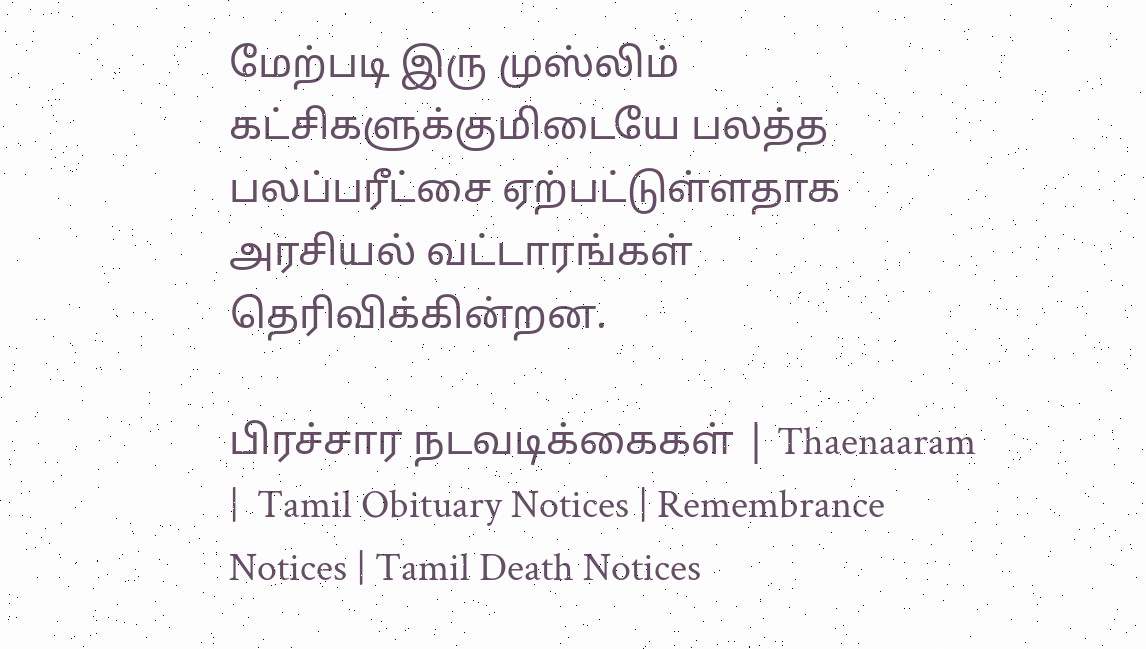மேற்படி இரு முஸ்லிம் கட்சிகளுக்குமிடையே பலத்த பலப்பரீட்சை ஏற்பட்டுள்ளதாக அரசியல் வட்டாரங்கள் தெரிவிக்கின்றன.

பிரச்சார நடவடிக்கைகள் | Thaenaaram |  Tamil Obituary Notices | Remembrance Notices | Tamil Death Notices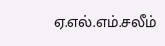ஏ.எல்.எம்.சலீம்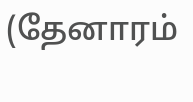(தேனாரம்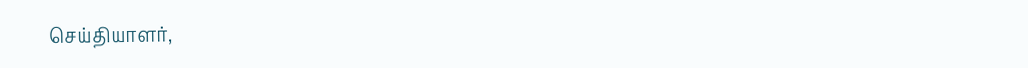செய்தியாளர்,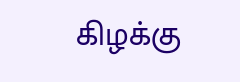கிழக்கு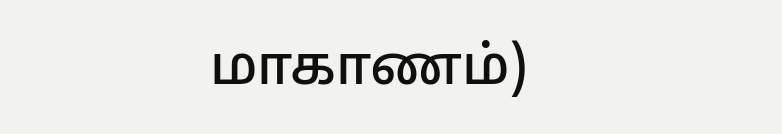மாகாணம்)